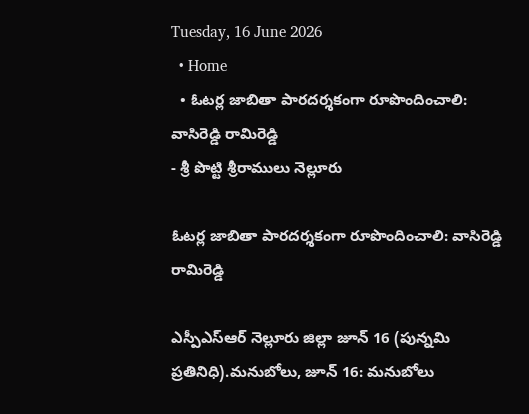Tuesday, 16 June 2026
  • Home
  • ఓటర్ల జాబితా పారదర్శకంగా రూపొందించాలి: వాసిరెడ్డి రామిరెడ్డి
- శ్రీ పొట్టి శ్రీరాములు నెల్లూరు

ఓటర్ల జాబితా పారదర్శకంగా రూపొందించాలి: వాసిరెడ్డి రామిరెడ్డి

ఎస్పీఎస్ఆర్ నెల్లూరు జిల్లా జూన్ 16 (పున్నమి ప్రతినిధి).మనుబోలు, జూన్ 16: మనుబోలు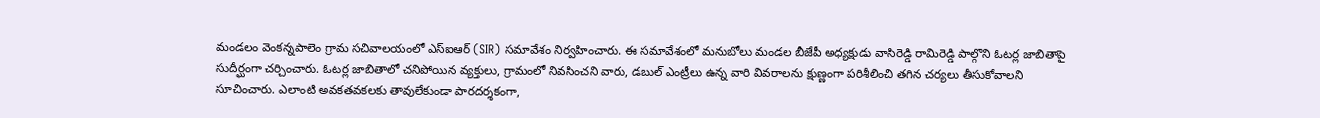మండలం వెంకన్నపాలెం గ్రామ సచివాలయంలో ఎస్‌ఐఆర్ (SIR) సమావేశం నిర్వహించారు. ఈ సమావేశంలో మనుబోలు మండల బీజేపీ అధ్యక్షుడు వాసిరెడ్డి రామిరెడ్డి పాల్గొని ఓటర్ల జాబితాపై సుదీర్ఘంగా చర్చించారు. ఓటర్ల జాబితాలో చనిపోయిన వ్యక్తులు, గ్రామంలో నివసించని వారు, డబుల్ ఎంట్రీలు ఉన్న వారి వివరాలను క్షుణ్ణంగా పరిశీలించి తగిన చర్యలు తీసుకోవాలని సూచించారు. ఎలాంటి అవకతవకలకు తావులేకుండా పారదర్శకంగా,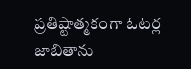ప్రతిష్టాత్మకంగా ఓటర్ల జాబితాను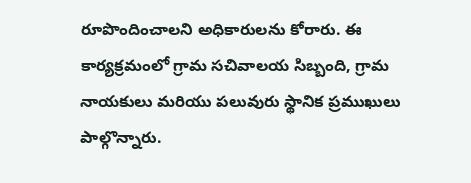రూపొందించాలని అధికారులను కోరారు. ఈ కార్యక్రమంలో గ్రామ సచివాలయ సిబ్బంది, గ్రామ నాయకులు మరియు పలువురు స్థానిక ప్రముఖులు పాల్గొన్నారు.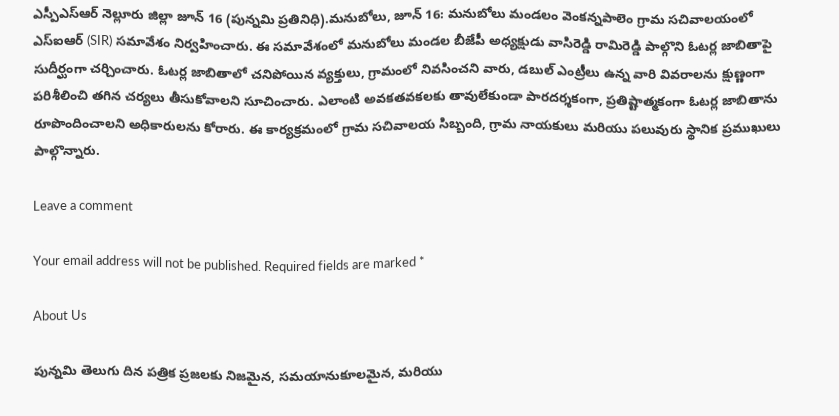ఎస్పీఎస్ఆర్ నెల్లూరు జిల్లా జూన్ 16 (పున్నమి ప్రతినిధి).మనుబోలు, జూన్ 16: మనుబోలు మండలం వెంకన్నపాలెం గ్రామ సచివాలయంలో ఎస్‌ఐఆర్ (SIR) సమావేశం నిర్వహించారు. ఈ సమావేశంలో మనుబోలు మండల బీజేపీ అధ్యక్షుడు వాసిరెడ్డి రామిరెడ్డి పాల్గొని ఓటర్ల జాబితాపై సుదీర్ఘంగా చర్చించారు. ఓటర్ల జాబితాలో చనిపోయిన వ్యక్తులు, గ్రామంలో నివసించని వారు, డబుల్ ఎంట్రీలు ఉన్న వారి వివరాలను క్షుణ్ణంగా పరిశీలించి తగిన చర్యలు తీసుకోవాలని సూచించారు. ఎలాంటి అవకతవకలకు తావులేకుండా పారదర్శకంగా, ప్రతిష్టాత్మకంగా ఓటర్ల జాబితాను రూపొందించాలని అధికారులను కోరారు. ఈ కార్యక్రమంలో గ్రామ సచివాలయ సిబ్బంది, గ్రామ నాయకులు మరియు పలువురు స్థానిక ప్రముఖులు పాల్గొన్నారు.

Leave a comment

Your email address will not be published. Required fields are marked *

About Us

పున్నమి తెలుగు దిన పత్రిక ప్రజలకు నిజమైన, సమయానుకూలమైన, మరియు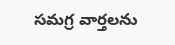సమగ్ర వార్తలను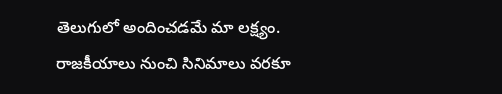తెలుగులో అందించడమే మా లక్ష్యం.
రాజకీయాలు నుంచి సినిమాలు వరకూ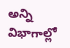అన్ని విభాగాల్లో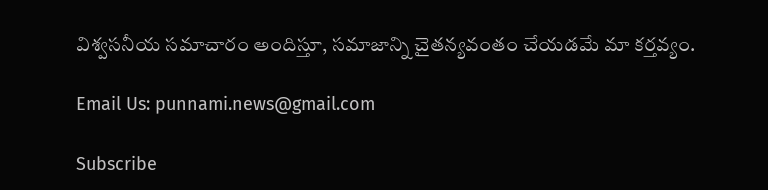విశ్వసనీయ సమాచారం అందిస్తూ, సమాజాన్ని చైతన్యవంతం చేయడమే మా కర్తవ్యం.

Email Us: punnami.news@gmail.com

Subscribe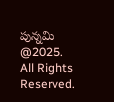పున్నమి  @2025. All Rights Reserved.